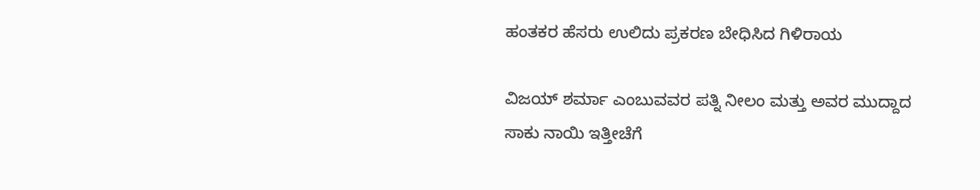ಹಂತಕರ ಹೆಸರು ಉಲಿದು ಪ್ರಕರಣ ಬೇಧಿಸಿದ ಗಿಳಿರಾಯ

ವಿಜಯ್ ಶರ್ಮಾ ಎಂಬುವವರ ಪತ್ನಿ ನೀಲಂ ಮತ್ತು ಅವರ ಮುದ್ದಾದ ಸಾಕು ನಾಯಿ ಇತ್ತೀಚೆಗೆ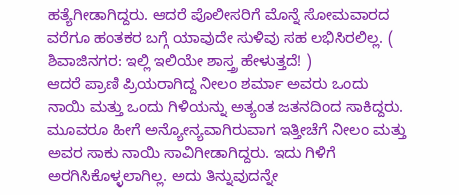ಹತ್ಯೆಗೀಡಾಗಿದ್ದರು. ಆದರೆ ಪೊಲೀಸರಿಗೆ ಮೊನ್ನೆ ಸೋಮವಾರದ ವರೆಗೂ ಹಂತಕರ ಬಗ್ಗೆ ಯಾವುದೇ ಸುಳಿವು ಸಹ ಲಭಿಸಿರಲಿಲ್ಲ. ( ಶಿವಾಜಿನಗರ: ಇಲ್ಲಿ ಇಲಿಯೇ ಶಾಸ್ತ್ರ ಹೇಳುತ್ತದೆ! )
ಆದರೆ ಪ್ರಾಣಿ ಪ್ರಿಯರಾಗಿದ್ದ ನೀಲಂ ಶರ್ಮಾ ಅವರು ಒಂದು ನಾಯಿ ಮತ್ತು ಒಂದು ಗಿಳಿಯನ್ನು ಅತ್ಯಂತ ಜತನದಿಂದ ಸಾಕಿದ್ದರು. ಮೂವರೂ ಹೀಗೆ ಅನ್ಯೋನ್ಯವಾಗಿರುವಾಗ ಇತ್ತೀಚೆಗೆ ನೀಲಂ ಮತ್ತು ಅವರ ಸಾಕು ನಾಯಿ ಸಾವಿಗೀಡಾಗಿದ್ದರು. ಇದು ಗಿಳಿಗೆ ಅರಗಿಸಿಕೊಳ್ಳಲಾಗಿಲ್ಲ. ಅದು ತಿನ್ನುವುದನ್ನೇ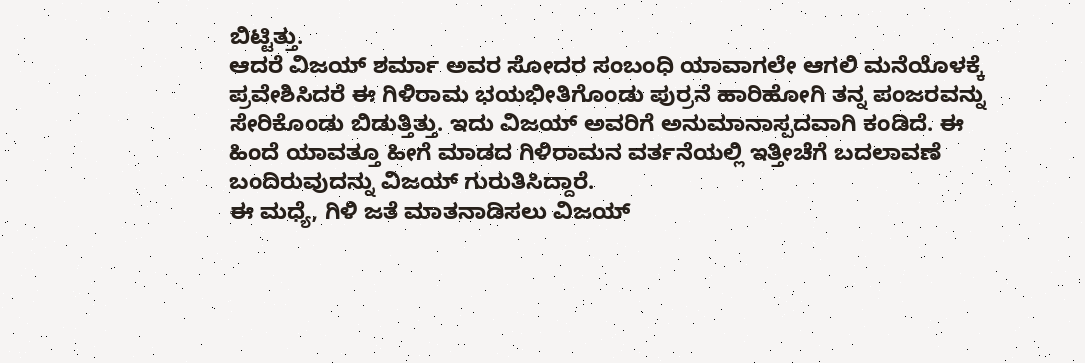ಬಿಟ್ಟಿತ್ತು.
ಆದರೆ ವಿಜಯ್ ಶರ್ಮಾ ಅವರ ಸೋದರ ಸಂಬಂಧಿ ಯಾವಾಗಲೇ ಆಗಲಿ ಮನೆಯೊಳಕ್ಕೆ ಪ್ರವೇಶಿಸಿದರೆ ಈ ಗಿಳಿರಾಮ ಭಯಭೀತಿಗೊಂಡು ಪುರ್ರನೆ ಹಾರಿಹೋಗಿ ತನ್ನ ಪಂಜರವನ್ನು ಸೇರಿಕೊಂಡು ಬಿಡುತ್ತಿತ್ತು. ಇದು ವಿಜಯ್ ಅವರಿಗೆ ಅನುಮಾನಾಸ್ಪದವಾಗಿ ಕಂಡಿದೆ. ಈ ಹಿಂದೆ ಯಾವತ್ತೂ ಹೀಗೆ ಮಾಡದ ಗಿಳಿರಾಮನ ವರ್ತನೆಯಲ್ಲಿ ಇತ್ತೀಚೆಗೆ ಬದಲಾವಣೆ ಬಂದಿರುವುದನ್ನು ವಿಜಯ್ ಗುರುತಿಸಿದ್ದಾರೆ.
ಈ ಮಧ್ಯೆ, ಗಿಳಿ ಜತೆ ಮಾತನಾಡಿಸಲು ವಿಜಯ್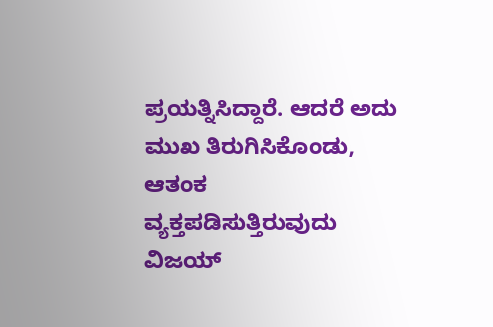ಪ್ರಯತ್ನಿಸಿದ್ದಾರೆ. ಆದರೆ ಅದು ಮುಖ ತಿರುಗಿಸಿಕೊಂಡು, ಆತಂಕ ವ್ಯಕ್ತಪಡಿಸುತ್ತಿರುವುದು ವಿಜಯ್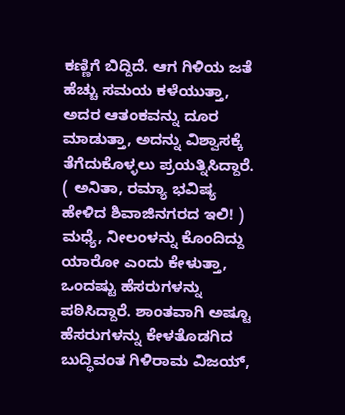ಕಣ್ಣಿಗೆ ಬಿದ್ದಿದೆ. ಆಗ ಗಿಳಿಯ ಜತೆ ಹೆಚ್ಚು ಸಮಯ ಕಳೆಯುತ್ತಾ, ಅದರ ಆತಂಕವನ್ನು ದೂರ ಮಾಡುತ್ತಾ, ಅದನ್ನು ವಿಶ್ವಾಸಕ್ಕೆ ತೆಗೆದುಕೊಳ್ಳಲು ಪ್ರಯತ್ನಿಸಿದ್ದಾರೆ. ( ಅನಿತಾ, ರಮ್ಯಾ ಭವಿಷ್ಯ ಹೇಳಿದ ಶಿವಾಜಿನಗರದ ಇಲಿ! )
ಮಧ್ಯೆ, ನೀಲಂಳನ್ನು ಕೊಂದಿದ್ದು ಯಾರೋ ಎಂದು ಕೇಳುತ್ತಾ, ಒಂದಷ್ಟು ಹೆಸರುಗಳನ್ನು ಪಠಿಸಿದ್ದಾರೆ. ಶಾಂತವಾಗಿ ಅಷ್ಟೂ ಹೆಸರುಗಳನ್ನು ಕೇಳತೊಡಗಿದ ಬುದ್ಧಿವಂತ ಗಿಳಿರಾಮ ವಿಜಯ್,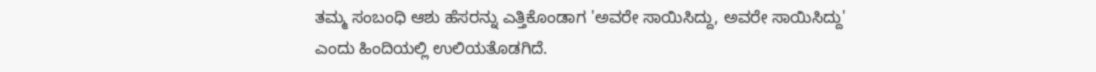ತಮ್ಮ ಸಂಬಂಧಿ ಆಶು ಹೆಸರನ್ನು ಎತ್ತಿಕೊಂಡಾಗ 'ಅವರೇ ಸಾಯಿಸಿದ್ದು, ಅವರೇ ಸಾಯಿಸಿದ್ದು' ಎಂದು ಹಿಂದಿಯಲ್ಲಿ ಉಲಿಯತೊಡಗಿದೆ.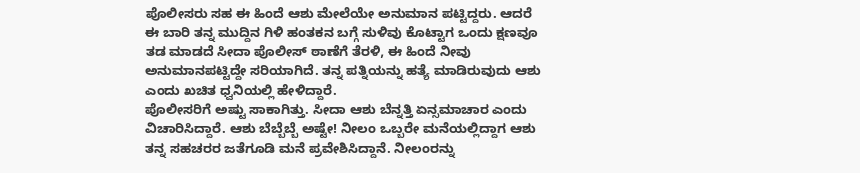ಪೊಲೀಸರು ಸಹ ಈ ಹಿಂದೆ ಆಶು ಮೇಲೆಯೇ ಅನುಮಾನ ಪಟ್ಟಿದ್ದರು. ಆದರೆ ಈ ಬಾರಿ ತನ್ನ ಮುದ್ದಿನ ಗಿಳಿ ಹಂತಕನ ಬಗ್ಗೆ ಸುಳಿವು ಕೊಟ್ಟಾಗ ಒಂದು ಕ್ಷಣವೂ ತಡ ಮಾಡದೆ ಸೀದಾ ಪೊಲೀಸ್ ಠಾಣೆಗೆ ತೆರಳಿ, ಈ ಹಿಂದೆ ನೀವು ಅನುಮಾನಪಟ್ಟಿದ್ದೇ ಸರಿಯಾಗಿದೆ. ತನ್ನ ಪತ್ನಿಯನ್ನು ಹತ್ಯೆ ಮಾಡಿರುವುದು ಆಶು ಎಂದು ಖಚಿತ ಧ್ವನಿಯಲ್ಲಿ ಹೇಳಿದ್ದಾರೆ.
ಪೊಲೀಸರಿಗೆ ಅಷ್ಟು ಸಾಕಾಗಿತ್ತು. ಸೀದಾ ಆಶು ಬೆನ್ನತ್ತಿ ಏನ್ಸಮಾಚಾರ ಎಂದು ವಿಚಾರಿಸಿದ್ದಾರೆ. ಆಶು ಬೆಬ್ಬೆಬ್ಬೆ ಅಷ್ಟೇ! ನೀಲಂ ಒಬ್ಬರೇ ಮನೆಯಲ್ಲಿದ್ದಾಗ ಆಶು ತನ್ನ ಸಹಚರರ ಜತೆಗೂಡಿ ಮನೆ ಪ್ರವೇಶಿಸಿದ್ದಾನೆ. ನೀಲಂರನ್ನು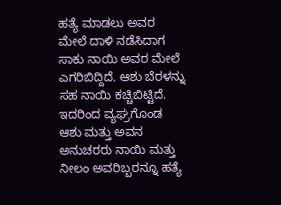ಹತ್ಯೆ ಮಾಡಲು ಅವರ ಮೇಲೆ ದಾಳಿ ನಡೆಸಿದಾಗ ಸಾಕು ನಾಯಿ ಅವರ ಮೇಲೆ ಎಗರಿಬಿದ್ದಿದೆ. ಆಶು ಬೆರಳನ್ನು ಸಹ ನಾಯಿ ಕಚ್ಚಿಬಿಟ್ಟಿದೆ. ಇದರಿಂದ ವ್ಯಘ್ರಗೊಂಡ ಆಶು ಮತ್ತು ಅವನ ಅನುಚರರು ನಾಯಿ ಮತ್ತು ನೀಲಂ ಅವರಿಬ್ಬರನ್ನೂ ಹತ್ಯೆ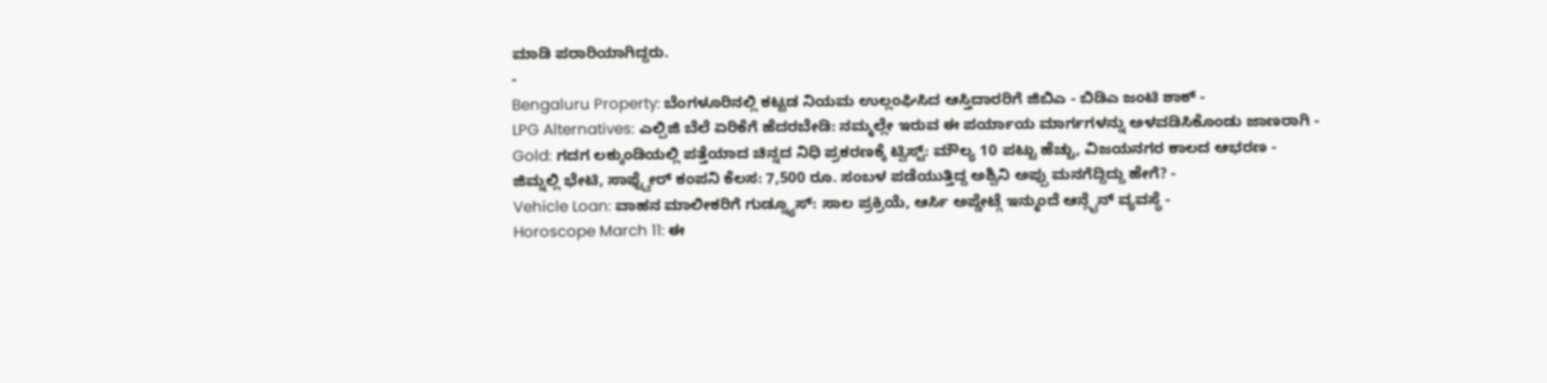ಮಾಡಿ ಪರಾರಿಯಾಗಿದ್ದರು.
-
Bengaluru Property: ಬೆಂಗಳೂರಿನಲ್ಲಿ ಕಟ್ಟಡ ನಿಯಮ ಉಲ್ಲಂಘಿಸಿದ ಆಸ್ತಿದಾರರಿಗೆ ಜಿಬಿಎ - ಬಿಡಿಎ ಜಂಟಿ ಶಾಕ್ -
LPG Alternatives: ಎಲ್ಪಿಜಿ ಬೆಲೆ ಏರಿಕೆಗೆ ಹೆದರಬೇಡಿ: ನಮ್ಮಲ್ಲೇ ಇರುವ ಈ ಪರ್ಯಾಯ ಮಾರ್ಗಗಳನ್ನು ಅಳವಡಿಸಿಕೊಂಡು ಜಾಣರಾಗಿ -
Gold: ಗದಗ ಲಕ್ಕುಂಡಿಯಲ್ಲಿ ಪತ್ತೆಯಾದ ಚಿನ್ನದ ನಿಧಿ ಪ್ರಕರಣಕ್ಕೆ ಟ್ವಿಸ್ಟ್: ಮೌಲ್ಯ 10 ಪಟ್ಟು ಹೆಚ್ಚು, ವಿಜಯನಗರ ಕಾಲದ ಆಭರಣ -
ಜಿಮ್ನಲ್ಲಿ ಭೇಟಿ, ಸಾಫ್ಟ್ವೇರ್ ಕಂಪನಿ ಕೆಲಸ: 7,500 ರೂ. ಸಂಬಳ ಪಡೆಯುತ್ತಿದ್ದ ಅಶ್ವಿನಿ ಅಪ್ಪು ಮನಗೆದ್ದಿದ್ದು ಹೇಗೆ? -
Vehicle Loan: ವಾಹನ ಮಾಲೀಕರಿಗೆ ಗುಡ್ನ್ಯೂಸ್: ಸಾಲ ಪ್ರಕ್ರಿಯೆ, ಆರ್ಸಿ ಅಪ್ಡೇಟ್ಗೆ ಇನ್ಮುಂದೆ ಆನ್ಲೈನ್ ವ್ಯವಸ್ಥೆ -
Horoscope March 11: ಈ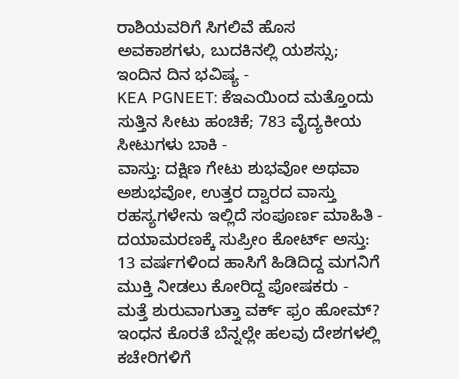ರಾಶಿಯವರಿಗೆ ಸಿಗಲಿವೆ ಹೊಸ ಅವಕಾಶಗಳು, ಬುದಕಿನಲ್ಲಿ ಯಶಸ್ಸು; ಇಂದಿನ ದಿನ ಭವಿಷ್ಯ -
KEA PGNEET: ಕೆಇಎಯಿಂದ ಮತ್ತೊಂದು ಸುತ್ತಿನ ಸೀಟು ಹಂಚಿಕೆ; 783 ವೈದ್ಯಕೀಯ ಸೀಟುಗಳು ಬಾಕಿ -
ವಾಸ್ತು: ದಕ್ಷಿಣ ಗೇಟು ಶುಭವೋ ಅಥವಾ ಅಶುಭವೋ, ಉತ್ತರ ದ್ವಾರದ ವಾಸ್ತು ರಹಸ್ಯಗಳೇನು ಇಲ್ಲಿದೆ ಸಂಪೂರ್ಣ ಮಾಹಿತಿ -
ದಯಾಮರಣಕ್ಕೆ ಸುಪ್ರೀಂ ಕೋರ್ಟ್ ಅಸ್ತು: 13 ವರ್ಷಗಳಿಂದ ಹಾಸಿಗೆ ಹಿಡಿದಿದ್ದ ಮಗನಿಗೆ ಮುಕ್ತಿ ನೀಡಲು ಕೋರಿದ್ದ ಪೋಷಕರು -
ಮತ್ತೆ ಶುರುವಾಗುತ್ತಾ ವರ್ಕ್ ಫ್ರಂ ಹೋಮ್? ಇಂಧನ ಕೊರತೆ ಬೆನ್ನಲ್ಲೇ ಹಲವು ದೇಶಗಳಲ್ಲಿ ಕಚೇರಿಗಳಿಗೆ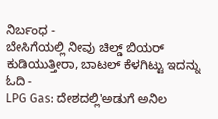ನಿರ್ಬಂಧ -
ಬೇಸಿಗೆಯಲ್ಲಿ ನೀವು ಚಿಲ್ಡ್ ಬಿಯರ್ ಕುಡಿಯುತ್ತೀರಾ, ಬಾಟಲ್ ಕೆಳಗಿಟ್ಟು ಇದನ್ನು ಓದಿ -
LPG Gas: ದೇಶದಲ್ಲಿ'ಅಡುಗೆ ಅನಿಲ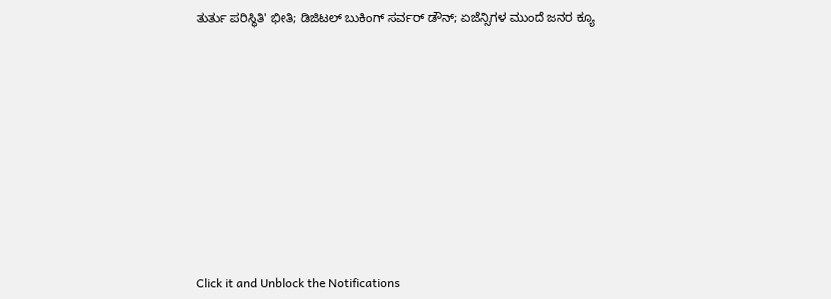ತುರ್ತು ಪರಿಸ್ಥಿತಿ' ಭೀತಿ; ಡಿಜಿಟಲ್ ಬುಕಿಂಗ್ ಸರ್ವರ್ ಡೌನ್; ಏಜೆನ್ಸಿಗಳ ಮುಂದೆ ಜನರ ಕ್ಯೂ












Click it and Unblock the Notifications